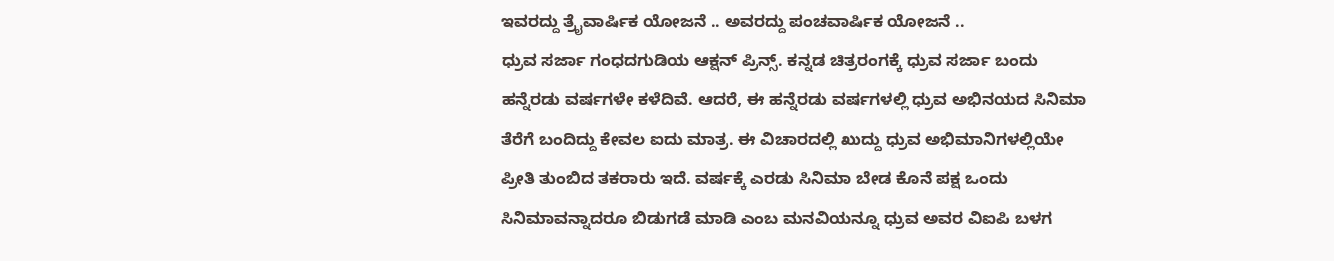ಇವರದ್ದು ತ್ರೈವಾರ್ಷಿಕ ಯೋಜನೆ .. ಅವರದ್ದು ಪಂಚವಾರ್ಷಿಕ ಯೋಜನೆ ..
ಧ್ರುವ ಸರ್ಜಾ ಗಂಧದಗುಡಿಯ ಆಕ್ಷನ್ ಪ್ರಿನ್ಸ್. ಕನ್ನಡ ಚಿತ್ರರಂಗಕ್ಕೆ ಧ್ರುವ ಸರ್ಜಾ ಬಂದು ಹನ್ನೆರಡು ವರ್ಷಗಳೇ ಕಳೆದಿವೆ. ಆದರೆ, ಈ ಹನ್ನೆರಡು ವರ್ಷಗಳಲ್ಲಿ ಧ್ರುವ ಅಭಿನಯದ ಸಿನಿಮಾ ತೆರೆಗೆ ಬಂದಿದ್ದು ಕೇವಲ ಐದು ಮಾತ್ರ. ಈ ವಿಚಾರದಲ್ಲಿ ಖುದ್ದು ಧ್ರುವ ಅಭಿಮಾನಿಗಳಲ್ಲಿಯೇ ಪ್ರೀತಿ ತುಂಬಿದ ತಕರಾರು ಇದೆ. ವರ್ಷಕ್ಕೆ ಎರಡು ಸಿನಿಮಾ ಬೇಡ ಕೊನೆ ಪಕ್ಷ ಒಂದು ಸಿನಿಮಾವನ್ನಾದರೂ ಬಿಡುಗಡೆ ಮಾಡಿ ಎಂಬ ಮನವಿಯನ್ನೂ ಧ್ರುವ ಅವರ ವಿಐಪಿ ಬಳಗ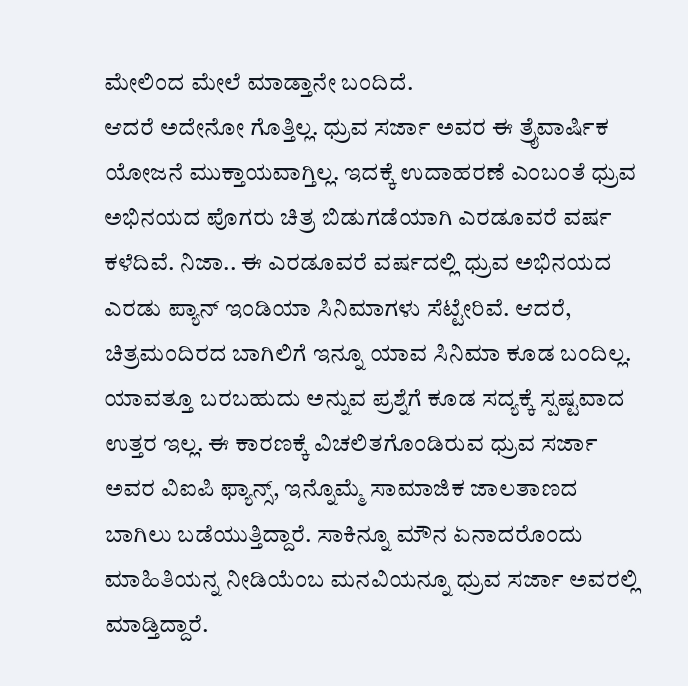ಮೇಲಿಂದ ಮೇಲೆ ಮಾಡ್ತಾನೇ ಬಂದಿದೆ.
ಆದರೆ ಅದೇನೋ ಗೊತ್ತಿಲ್ಲ. ಧ್ರುವ ಸರ್ಜಾ ಅವರ ಈ ತ್ರೈವಾರ್ಷಿಕ ಯೋಜನೆ ಮುಕ್ತಾಯವಾಗ್ತಿಲ್ಲ. ಇದಕ್ಕೆ ಉದಾಹರಣೆ ಎಂಬಂತೆ ಧ್ರುವ ಅಭಿನಯದ ಪೊಗರು ಚಿತ್ರ ಬಿಡುಗಡೆಯಾಗಿ ಎರಡೂವರೆ ವರ್ಷ ಕಳೆದಿವೆ. ನಿಜಾ.. ಈ ಎರಡೂವರೆ ವರ್ಷದಲ್ಲಿ ಧ್ರುವ ಅಭಿನಯದ ಎರಡು ಪ್ಯಾನ್ ಇಂಡಿಯಾ ಸಿನಿಮಾಗಳು ಸೆಟ್ಟೇರಿವೆ. ಆದರೆ, ಚಿತ್ರಮಂದಿರದ ಬಾಗಿಲಿಗೆ ಇನ್ನೂ ಯಾವ ಸಿನಿಮಾ ಕೂಡ ಬಂದಿಲ್ಲ. ಯಾವತ್ತೂ ಬರಬಹುದು ಅನ್ನುವ ಪ್ರಶ್ನೆಗೆ ಕೂಡ ಸದ್ಯಕ್ಕೆ ಸ್ಪಷ್ಟವಾದ ಉತ್ತರ ಇಲ್ಲ. ಈ ಕಾರಣಕ್ಕೆ ವಿಚಲಿತಗೊಂಡಿರುವ ಧ್ರುವ ಸರ್ಜಾ ಅವರ ವಿಐಪಿ ಫ್ಯಾನ್ಸ್, ಇನ್ನೊಮ್ಮೆ ಸಾಮಾಜಿಕ ಜಾಲತಾಣದ ಬಾಗಿಲು ಬಡೆಯುತ್ತಿದ್ದಾರೆ. ಸಾಕಿನ್ನೂ ಮೌನ ಏನಾದರೊಂದು ಮಾಹಿತಿಯನ್ನ ನೀಡಿಯೆಂಬ ಮನವಿಯನ್ನೂ ಧ್ರುವ ಸರ್ಜಾ ಅವರಲ್ಲಿ ಮಾಡ್ತಿದ್ದಾರೆ.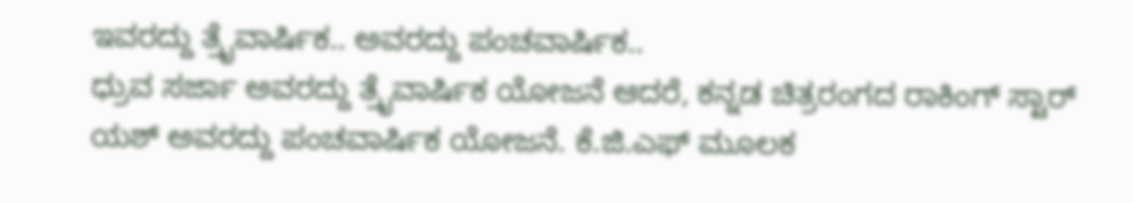ಇವರದ್ದು ತ್ರೈವಾರ್ಷಿಕ.. ಅವರದ್ದು ಪಂಚವಾರ್ಷಿಕ..
ಧ್ರುವ ಸರ್ಜಾ ಅವರದ್ದು ತ್ರೈವಾರ್ಷಿಕ ಯೋಜನೆ ಆದರೆ, ಕನ್ನಡ ಚಿತ್ರರಂಗದ ರಾಕಿಂಗ್ ಸ್ಟಾರ್ ಯಶ್ ಅವರದ್ದು ಪಂಚವಾರ್ಷಿಕ ಯೋಜನೆ. ಕೆ.ಜಿ.ಎಫ್ ಮೂಲಕ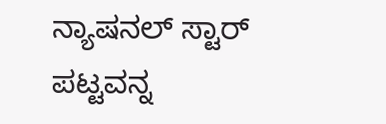ನ್ಯಾಷನಲ್ ಸ್ಟಾರ್ ಪಟ್ಟವನ್ನ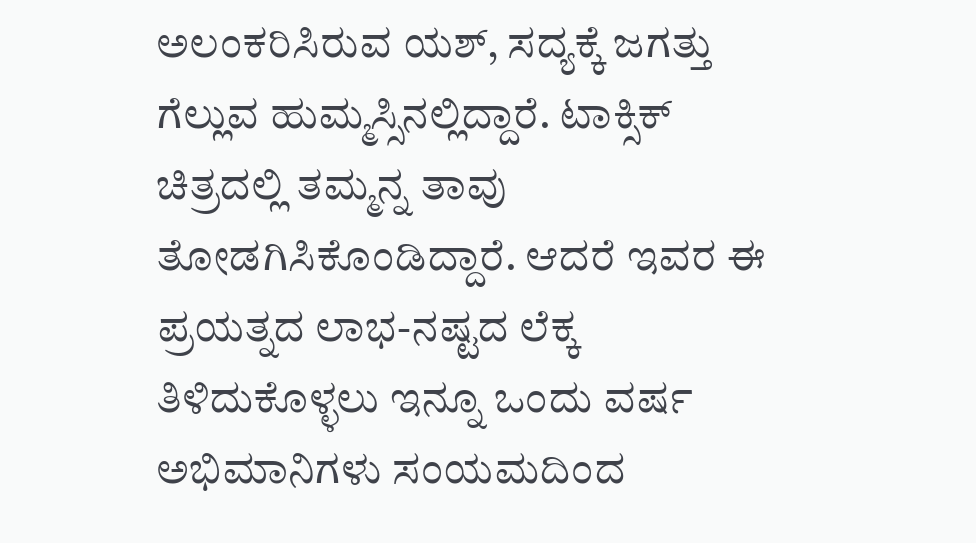ಅಲಂಕರಿಸಿರುವ ಯಶ್, ಸದ್ಯಕ್ಕೆ ಜಗತ್ತು ಗೆಲ್ಲುವ ಹುಮ್ಮಸ್ಸಿನಲ್ಲಿದ್ದಾರೆ. ಟಾಕ್ಸಿಕ್ ಚಿತ್ರದಲ್ಲಿ ತಮ್ಮನ್ನ ತಾವು ತೋಡಗಿಸಿಕೊಂಡಿದ್ದಾರೆ. ಆದರೆ ಇವರ ಈ ಪ್ರಯತ್ನದ ಲಾಭ-ನಷ್ಟದ ಲೆಕ್ಕ ತಿಳಿದುಕೊಳ್ಳಲು ಇನ್ನೂ ಒಂದು ವರ್ಷ ಅಭಿಮಾನಿಗಳು ಸಂಯಮದಿಂದ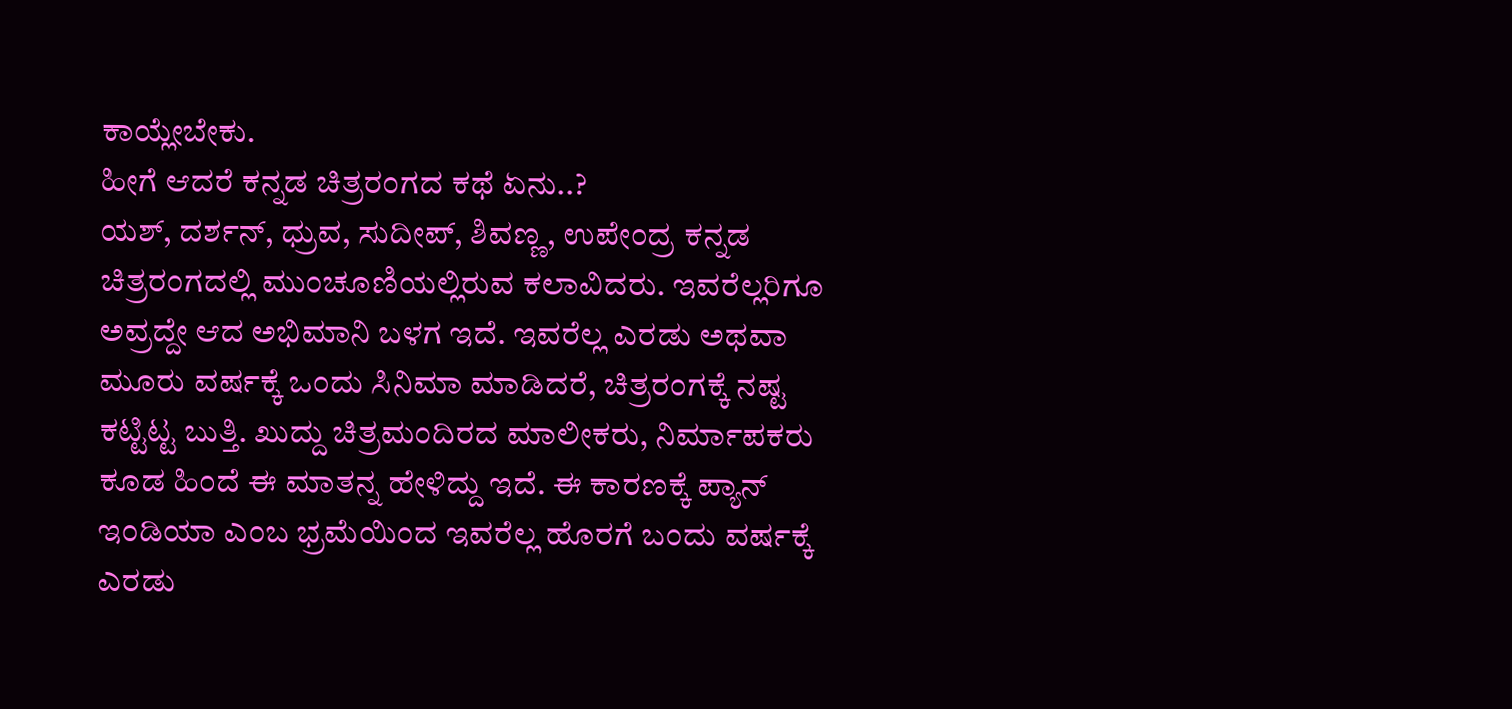ಕಾಯ್ಲೇಬೇಕು.
ಹೀಗೆ ಆದರೆ ಕನ್ನಡ ಚಿತ್ರರಂಗದ ಕಥೆ ಏನು..?
ಯಶ್, ದರ್ಶನ್, ಧ್ರುವ, ಸುದೀಪ್, ಶಿವಣ್ಣ, ಉಪೇಂದ್ರ ಕನ್ನಡ ಚಿತ್ರರಂಗದಲ್ಲಿ ಮುಂಚೂಣಿಯಲ್ಲಿರುವ ಕಲಾವಿದರು. ಇವರೆಲ್ಲರಿಗೂ ಅವ್ರದ್ದೇ ಆದ ಅಭಿಮಾನಿ ಬಳಗ ಇದೆ. ಇವರೆಲ್ಲ ಎರಡು ಅಥವಾ ಮೂರು ವರ್ಷಕ್ಕೆ ಒಂದು ಸಿನಿಮಾ ಮಾಡಿದರೆ, ಚಿತ್ರರಂಗಕ್ಕೆ ನಷ್ಟ ಕಟ್ಟಿಟ್ಟ ಬುತ್ತಿ. ಖುದ್ದು ಚಿತ್ರಮಂದಿರದ ಮಾಲೀಕರು, ನಿರ್ಮಾಪಕರು ಕೂಡ ಹಿಂದೆ ಈ ಮಾತನ್ನ ಹೇಳಿದ್ದು ಇದೆ. ಈ ಕಾರಣಕ್ಕೆ ಪ್ಯಾನ್ ಇಂಡಿಯಾ ಎಂಬ ಭ್ರಮೆಯಿಂದ ಇವರೆಲ್ಲ ಹೊರಗೆ ಬಂದು ವರ್ಷಕ್ಕೆ ಎರಡು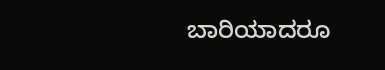ಬಾರಿಯಾದರೂ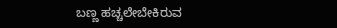ಬಣ್ಣ ಹಚ್ಚಲೇಬೇಕಿರುವ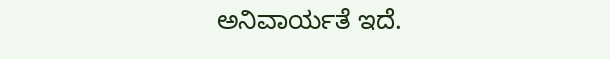ಅನಿವಾರ್ಯತೆ ಇದೆ.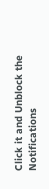Click it and Unblock the Notifications